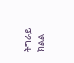ትግራይ ክልል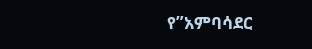የ”አምባሳደር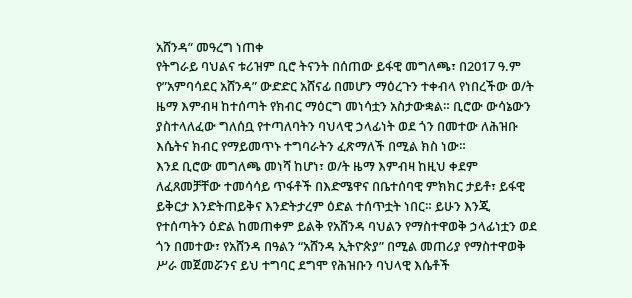አሸንዳ” መዓረግ ነጠቀ
የትግራይ ባህልና ቱሪዝም ቢሮ ትናንት በሰጠው ይፋዊ መግለጫ፣ በ2017 ዓ.ም የ”አምባሳደር አሸንዳ” ውድድር አሸናፊ በመሆን ማዕረጉን ተቀብላ የነበረችው ወ/ት ዜማ እምብዛ ከተሰጣት የክብር ማዕርግ መነሳቷን አስታውቋል። ቢሮው ውሳኔውን ያስተላለፈው ግለሰቧ የተጣለባትን ባህላዊ ኃላፊነት ወደ ጎን በመተው ለሕዝቡ እሴትና ክብር የማይመጥኑ ተግባራትን ፈጽማለች በሚል ክስ ነው።
እንደ ቢሮው መግለጫ መነሻ ከሆነ፣ ወ/ት ዜማ እምብዛ ከዚህ ቀደም ለፈጸመቻቸው ተመሳሳይ ጥፋቶች በእድሜዋና በቤተሰባዊ ምክክር ታይቶ፣ ይፋዊ ይቅርታ እንድትጠይቅና እንድትታረም ዕድል ተሰጥቷት ነበር። ይሁን እንጂ የተሰጣትን ዕድል ከመጠቀም ይልቅ የአሸንዳ ባህልን የማስተዋወቅ ኃላፊነቷን ወደ ጎን በመተው፣ የአሸንዳ በዓልን “አሸንዳ ኢትዮጵያ” በሚል መጠሪያ የማስተዋወቅ ሥራ መጀመሯንና ይህ ተግባር ደግሞ የሕዝቡን ባህላዊ እሴቶች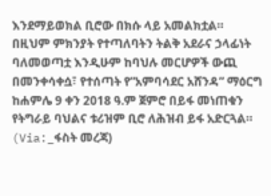እንደማይወክል ቢሮው በክሱ ላይ አመልክቷል።
በዚህም ምክንያት የተጣለባትን ትልቅ አደራና ኃላፊነት ባለመወጣቷ እንዲሁም ከባህሉ መርሆዎች ውጪ በመንቀሳቀሷ፣ የተሰጣት የ”አምባሳደር አሸንዳ” ማዕርግ ከሐምሌ 9 ቀን 2018 ዓ.ም ጀምሮ በይፋ መነጠቁን የትግራይ ባህልና ቱሪዝም ቢሮ ለሕዝብ ይፋ አድርጓል።
(Via:_ፋስት መረጃ)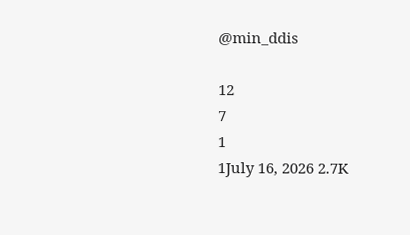@min_ddis

12
7
1
1July 16, 2026 2.7K